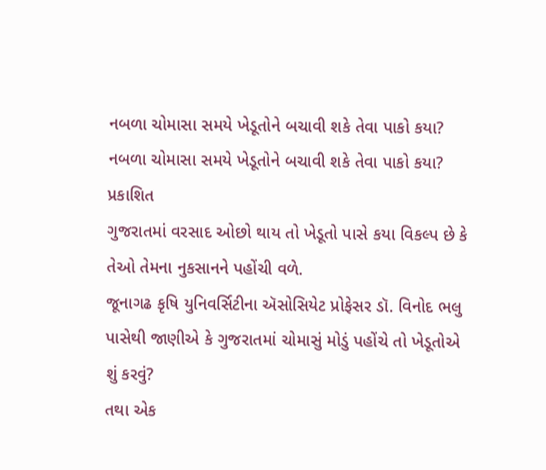નબળા ચોમાસા સમયે ખેડૂતોને બચાવી શકે તેવા પાકો કયા?
નબળા ચોમાસા સમયે ખેડૂતોને બચાવી શકે તેવા પાકો કયા?
પ્રકાશિત
ગુજરાતમાં વરસાદ ઓછો થાય તો ખેડૂતો પાસે કયા વિકલ્પ છે કે તેઓ તેમના નુકસાનને પહોંચી વળે.
જૂનાગઢ કૃષિ યુનિવર્સિટીના ઍસોસિયેટ પ્રોફેસર ડૉ. વિનોદ ભલુ પાસેથી જાણીએ કે ગુજરાતમાં ચોમાસું મોડું પહોંચે તો ખેડૂતોએ શું કરવું?
તથા એક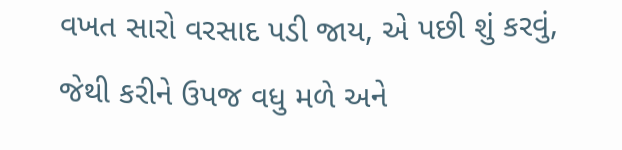વખત સારો વરસાદ પડી જાય, એ પછી શું કરવું, જેથી કરીને ઉપજ વધુ મળે અને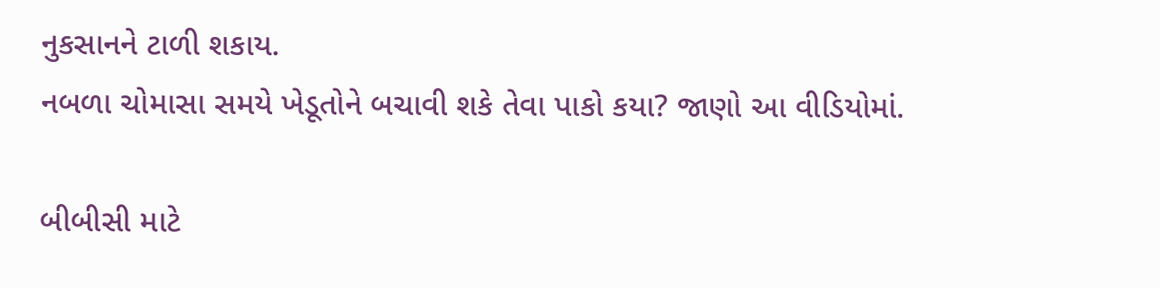નુકસાનને ટાળી શકાય.
નબળા ચોમાસા સમયે ખેડૂતોને બચાવી શકે તેવા પાકો કયા? જાણો આ વીડિયોમાં.

બીબીસી માટે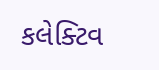કલેક્ટિવ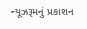ન્યૂઝરૂમનું પ્રકાશન